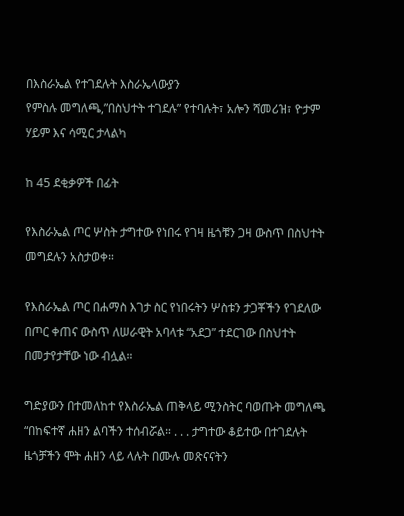በእስራኤል የተገደሉት እስራኤላውያን
የምስሉ መግለጫ,”በስህተት ተገደሉ” የተባሉት፣ አሎን ሻመሪዝ፣ ዮታም ሃይም እና ሳሚር ታላልካ

ከ 45 ደቂቃዎች በፊት

የእስራኤል ጦር ሦስት ታግተው የነበሩ የገዛ ዜጎቹን ጋዛ ውስጥ በስህተት መግደሉን አስታወቀ።

የእስራኤል ጦር በሐማስ እገታ ስር የነበሩትን ሦስቱን ታጋቾችን የገደለው በጦር ቀጠና ውስጥ ለሠራዊት አባላቱ “አደጋ” ተደርገው በስህተት በመታየታቸው ነው ብሏል።

ግድያውን በተመለከተ የእስራኤል ጠቅላይ ሚንስትር ባወጡት መግለጫ “በከፍተኛ ሐዘን ልባችን ተሰብሯል። . . . ታግተው ቆይተው በተገደሉት ዜጎቻችን ሞት ሐዘን ላይ ላሉት በሙሉ መጽናናትን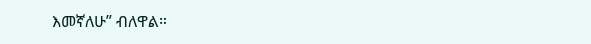እመኛለሁ” ብለዋል።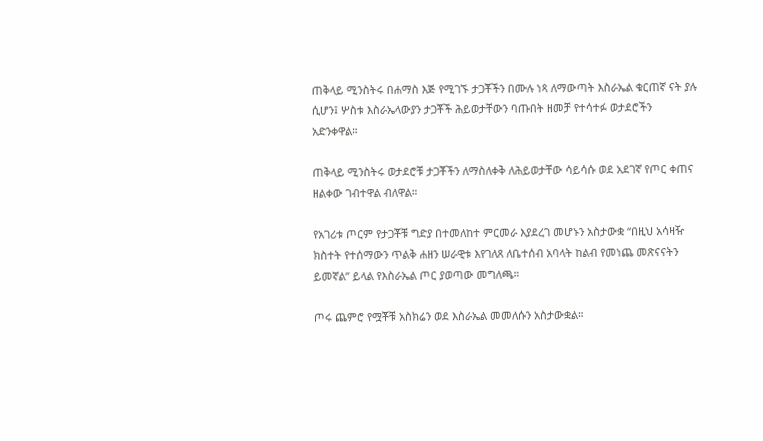ጠቅላይ ሚንስትሩ በሐማስ እጅ የሚገኙ ታጋቾችን በሙሉ ነጻ ለማውጣት እስራኤል ቁርጠኛ ናት ያሉ ሲሆን፤ ሦስቱ እስራኤላውያን ታጋቾች ሕይወታቸውን ባጡበት ዘመቻ የተሳተፉ ወታደሮችን አድንቀዋል።

ጠቅላይ ሚንስትሩ ወታደሮቹ ታጋቾችን ለማስለቀቅ ለሕይወታቸው ሳይሳሱ ወደ አደገኛ የጦር ቀጠና ዘልቀው ገብተዋል ብለዋል።

የአገሪቱ ጦርም የታጋቾቹ ግድያ በተመለከተ ምርመራ እያደረገ መሆኑን አስታውቋ “በዚህ አሳዛዥ ክስተት የተሰማውን ጥልቅ ሐዘን ሠራዊቱ እየገለጸ ለቤተሰብ አባላት ከልብ የመነጨ መጽናናትን ይመኛል” ይላል የእስራኤል ጦር ያወጣው መግለጫ።

ጦሩ ጨምሮ የሟቾቹ አስክሬን ወደ እስራኤል መመለሱን አስታውቋል።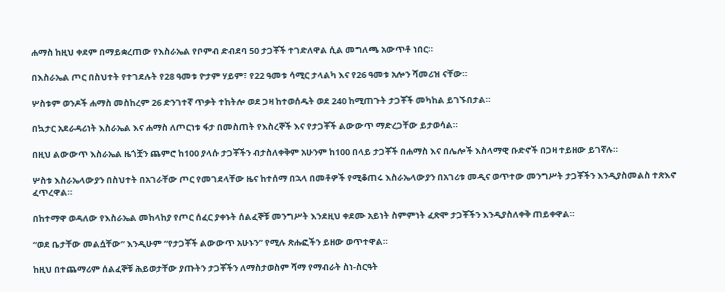ሐማስ ከዚህ ቀደም በማይቋረጠው የእስራኤል የቦምብ ድብደባ 50 ታጋቾች ተገድለዋል ሲል መግለጫ አውጥቶ ነበር።

በእስራኤል ጦር በስህተት የተገደሉት የ28 ዓመቱ ዮታም ሃይም፣ የ22 ዓመቱ ሳሚር ታላልካ እና የ26 ዓመቱ አሎን ሻመሪዝ ናቸው።

ሦስቱም ወንዶች ሐማስ መስከረም 26 ድንገተኛ ጥቃት ተከትሎ ወደ ጋዛ ከተወሰዱት ወደ 240 ከሚጠጉት ታጋቾች መካከል ይገኙበታል።

በኳታር አደራዳሪነት እስራኤል እና ሐማስ ለጦርነቱ ፋታ በመስጠት የእስረኞች እና የታጋቾች ልውውጥ ማድረጋቸው ይታወሳል።

በዚህ ልውውጥ እስራኤል ዜጎቿን ጨምሮ ከ100 ያላሱ ታጋቾችን ብታስለቀቅም አሁንም ከ100 በላይ ታጋቾች በሐማስ እና በሌሎች እስላማዊ ቡድኖች በጋዛ ተይዘው ይገኛሉ።

ሦስቱ እስራኤላውያን በስህተት በአገራቸው ጦር የመገደላቸው ዜና ከተሰማ በኋላ በመቶዎች የሚቆጠሩ እስራኤላውያን በአገሪቱ መዲና ወጥተው መንግሥት ታጋቾችን እንዲያስመልስ ተጽእኖ ፈጥረዋል።

በከተማዋ ወዳለው የእስራኤል መከላከያ የጦር ሰፈር ያቀኑት ሰልፈኞቹ መንግሥት እንደዚህ ቀደሙ አይነት ስምምነት ፈጽሞ ታጋቾችን እንዲያስለቀቅ ጠይቀዋል።

“ወደ ቤታቸው መልሷቸው” እንዲሁም “የታጋቾች ልውውጥ አሁኑን” የሚሉ ጽሑፎችን ይዘው ወጥተዋል።

ከዚህ በተጨማሪም ሰልፈኞቹ ሕይወታቸው ያጡትን ታጋቾችን ለማስታወስም ሻማ የማብራት ስነ-ስርዓት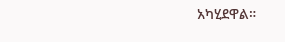አካሂደዋል።